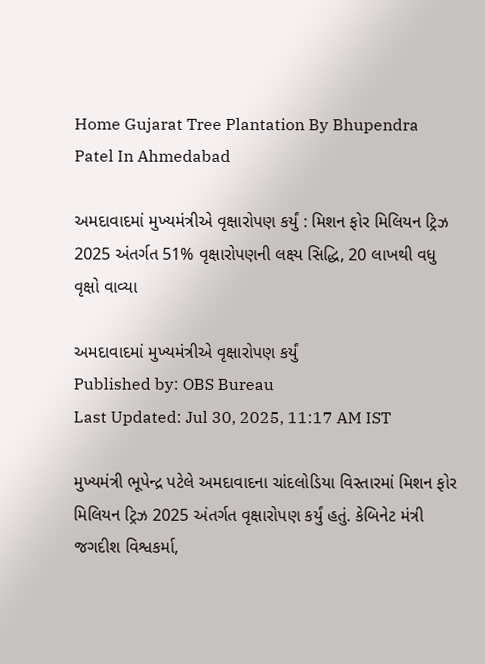Home Gujarat Tree Plantation By Bhupendra Patel In Ahmedabad

અમદાવાદમાં મુખ્યમંત્રીએ વૃક્ષારોપણ કર્યું : મિશન ફોર મિલિયન ટ્રિઝ 2025 અંતર્ગત 51% વૃક્ષારોપણની લક્ષ્ય સિદ્ધિ, 20 લાખથી વધુ વૃક્ષો વાવ્યા

અમદાવાદમાં મુખ્યમંત્રીએ વૃક્ષારોપણ કર્યું
Published by: OBS Bureau
Last Updated: Jul 30, 2025, 11:17 AM IST

મુખ્યમંત્રી ભૂપેન્દ્ર પટેલે અમદાવાદના ચાંદલોડિયા વિસ્તારમાં મિશન ફોર મિલિયન ટ્રિઝ 2025 અંતર્ગત વૃક્ષારોપણ કર્યું હતું. કેબિનેટ મંત્રી જગદીશ વિશ્વકર્મા,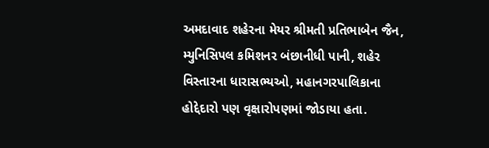અમદાવાદ શહેરના મેયર શ્રીમતી પ્રતિભાબેન જૈન, મ્યુનિસિપલ કમિશનર બંછાનીધી પાની, શહેર વિસ્તારના ધારાસભ્યઓ, મહાનગરપાલિકાના હોદ્દેદારો પણ વૃક્ષારોપણમાં જોડાયા હતા.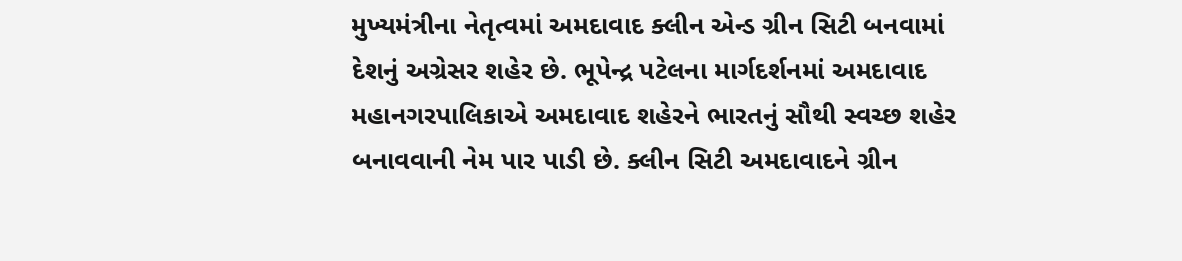મુખ્યમંત્રીના નેતૃત્વમાં અમદાવાદ ક્લીન એન્ડ ગ્રીન સિટી બનવામાં દેશનું અગ્રેસર શહેર છે. ભૂપેન્દ્ર પટેલના માર્ગદર્શનમાં અમદાવાદ મહાનગરપાલિકાએ અમદાવાદ શહેરને ભારતનું સૌથી સ્વચ્છ શહેર બનાવવાની નેમ પાર પાડી છે. ક્લીન સિટી અમદાવાદને ગ્રીન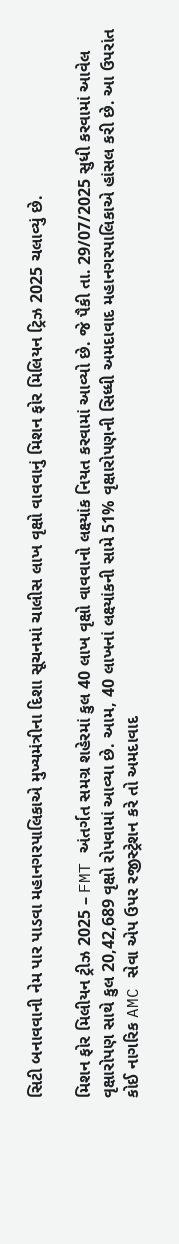સિટી બનાવવાની નેમ પાર પાડવા મહાનગરપાલિકાએ મુખ્યમંત્રીના દિશા સૂચનમાં ચાલીસ લાખ વૃક્ષો વાવવાનું મિશન ફોર મિલિયન ટ્રિઝ 2025 ચલાવ્યું છે.

મિશન ફોર મિલીયન ટ્રીઝ 2025 – FMT અંતર્ગત સમગ્ર શહેરમાં કુલ 40 લાખ વૃક્ષો વાવવાનો લક્ષ્યાંક નિયત કરવામાં આવ્યો છે. જે પૈકી તા. 29/07/2025 સુધી કરવામાં આવેલ વૃક્ષારોપણ સાથે કુલ 20,42,689 વૃક્ષો રોપવામાં આવ્યા છે. આમ, 40 લાખનાં લક્ષ્યાંકની સામે 51% વૃક્ષારોપણની સિધ્ધી અમદાવાદ મહાનગરપાલિકાએ હાંસલ કરી છે. આ ઉપરાંત કોઈ નાગરિક AMC સેવા એપ ઉપર રજીસ્ટ્રેશન કરે તો અમદાવાદ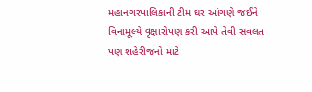મહાનગરપાલિકાની ટીમ ઘર આંગણે જઈને વિનામૂલ્યે વૃક્ષારોપણ કરી આપે તેવી સવલત પણ શહેરીજનો માટે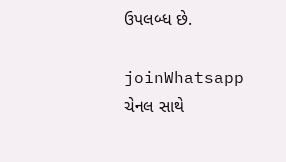ઉપલબ્ધ છે.

joinWhatsapp ચેનલ સાથે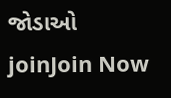જોડાઓ
joinJoin Now